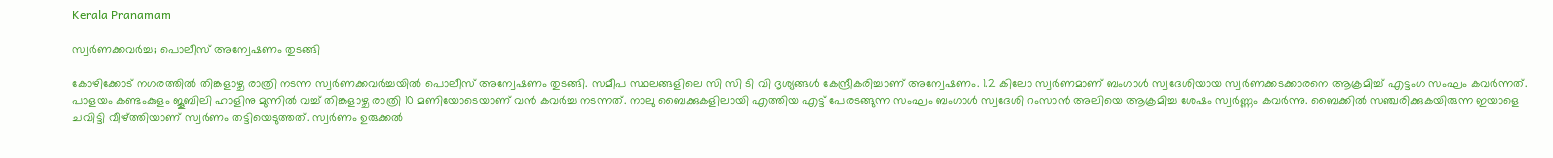Kerala Pranamam

സ്വര്‍ണക്കവര്‍ച്ച; പൊലീസ് അന്വേഷണം തുടങ്ങി

കോഴിക്കോട് നഗരത്തില്‍ തിങ്കളാഴ്ച രാത്രി നടന്ന സ്വര്‍ണക്കവര്‍ച്ചയില്‍ പൊലീസ് അന്വേഷണം തുടങ്ങി. സമീപ സ്ഥലങ്ങളിലെ സി സി ടി വി ദൃശ്യങ്ങള്‍ കേന്ദ്രീകരിച്ചാണ് അന്വേഷണം. 1.2 കിലോ സ്വര്‍ണമാണ് ബംഗാള്‍ സ്വദേശിയായ സ്വര്‍ണക്കടക്കാരനെ ആക്രമിച്ച് എട്ടംഗ സംഘം കവര്‍ന്നത്. പാളയം കണ്ടംകുളം ജൂബിലി ഹാളിനു മുന്നില്‍ വച്ച് തിങ്കളാഴ്ച രാത്രി 10 മണിയോടെയാണ് വന്‍ കവര്‍ച്ച നടന്നത്. നാലു ബൈക്കുകളിലായി എത്തിയ എട്ട് പേരടങ്ങുന്ന സംഘം ബംഗാള്‍ സ്വദേശി റംസാന്‍ അലിയെ ആക്രമിച്ച ശേഷം സ്വര്‍ണ്ണം കവര്‍ന്നു. ബൈക്കില്‍ സഞ്ചരിക്കുകയിരുന്ന ഇയാളെ ചവിട്ടി വീഴ്ത്തിയാണ് സ്വര്‍ണം തട്ടിയെടുത്തത്. സ്വര്‍ണം ഉരുക്കല്‍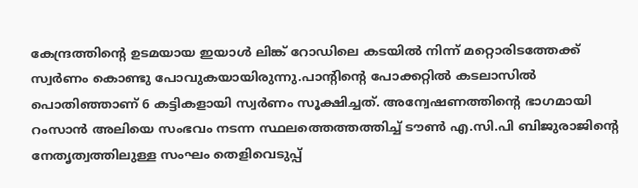കേന്ദ്രത്തിന്റെ ഉടമയായ ഇയാള്‍ ലിങ്ക് റോഡിലെ കടയില്‍ നിന്ന് മറ്റൊരിടത്തേക്ക് സ്വര്‍ണം കൊണ്ടു പോവുകയായിരുന്നു.പാന്റിന്റെ പോക്കറ്റില്‍ കടലാസില്‍ പൊതിഞ്ഞാണ് 6 കട്ടികളായി സ്വര്‍ണം സൂക്ഷിച്ചത്. അന്വേഷണത്തിന്റെ ഭാഗമായി റംസാന്‍ അലിയെ സംഭവം നടന്ന സ്ഥലത്തെത്തത്തിച്ച് ടൗണ്‍ എ.സി.പി ബിജുരാജിന്റെ നേതൃത്വത്തിലുള്ള സംഘം തെളിവെടുപ്പ്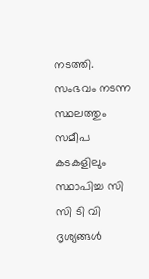നടത്തി. സംഭവം നടന്ന സ്ഥലത്തും സമീപ കടകളിലും സ്ഥാപിച്ച സി സി ടി വി ദൃശ്യങ്ങള്‍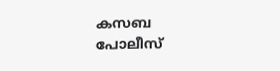കസബ പോലീസ്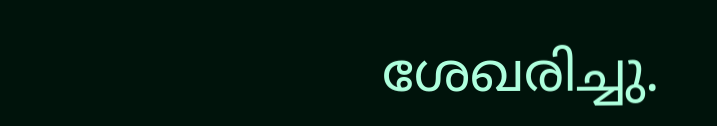ശേഖരിച്ചു.